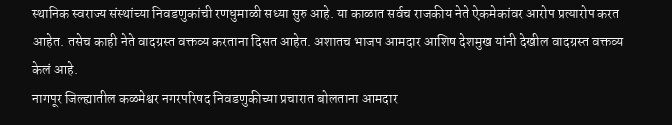स्थानिक स्वराज्य संस्थांच्या निवडणुकांची रणधुमाळी सध्या सुरु आहे. या काळात सर्वच राजकीय नेते ऐकमेकांवर आरोप प्रत्यारोप करत आहेत. तसेच काही नेते वादग्रस्त वक्तव्य करताना दिसत आहेत. अशातच भाजप आमदार आशिष देशमुख यांनी देखील वादग्रस्त वक्तव्य केलं आहे.
नागपूर जिल्ह्यातील कळमेश्वर नगरपरिषद निवडणुकीच्या प्रचारात बोलताना आमदार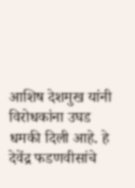आशिष देशमुख यांनी विरोधकांना उघड धमकी दिली आहे. हे देवेंद्र फडणवीसांचे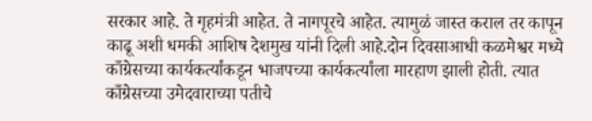सरकार आहे. ते गृहमंत्री आहेत. ते नागपूरचे आहेत. त्यामुळं जास्त कराल तर कापून काढू अशी धमकी आशिष देशमुख यांनी दिली आहे.दोन दिवसाआधी कळमेश्वर मध्ये काँग्रेसच्या कार्यकर्त्यांकडून भाजपच्या कार्यकर्त्यांला मारहाण झाली होती. त्यात काँग्रेसच्या उमेदवाराच्या पतीचे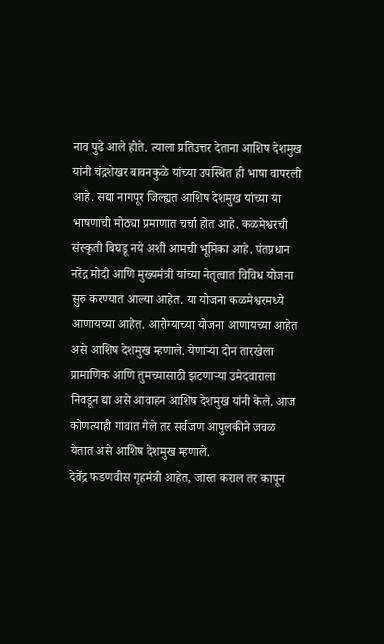नाव पुढे आले होते. त्याला प्रतिउत्तर देताना आशिष देशमुख यांनी चंद्रशेखर बावनकुळे यांच्या उपस्थित ही भाषा वापरली आहे. सद्या नागपूर जिल्ह्यत आशिष देशमुख यांच्या या भाषणाची मोठ्या प्रमाणात चर्चा होत आहे. कळमेश्वरची संस्कृती बिघडू नये अशी आमची भूमिका आहे. पंतप्रधान नरेंद्र मोदी आणि मुख्यमंत्री यांच्या नेतृत्वात विविध योजना सुरु करण्यात आल्या आहेत. या योजना कळमेश्वरमध्ये आणायच्या आहेत. आरोग्याच्या योजना आणायच्या आहेत असे आशिष देशमुख म्हणाले. येणाऱ्या दोन तारखेला प्रामाणिक आणि तुमच्यासाठी झटणाऱ्या उमेदवाराला निवडून द्या असे आवाहन आशिष देशमुख यांनी केले. आज कोणत्याही गावात गेले तर सर्वजण आपुलकीने जवळ येतात असे आशिष देशमुख म्हणाले.
देवेंद्र फडणवीस गृहमंत्री आहेत, जास्त कराल तर कापून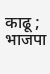काढू ; भाजपा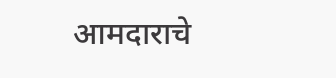आमदाराचे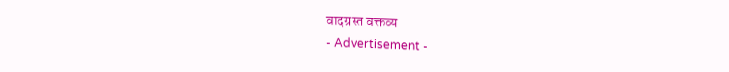वादग्रस्त वक्तव्य
- Advertisement -